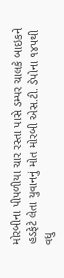મોરબીના પીપળીયા ચાર રસ્તા પાસે ડમ્પર ચાલકે બાઇકને હડફેટે લેતા યુવાનનું મોત મોરબી એસ.ટી. ડેપોના ૧૪૫થી વધુ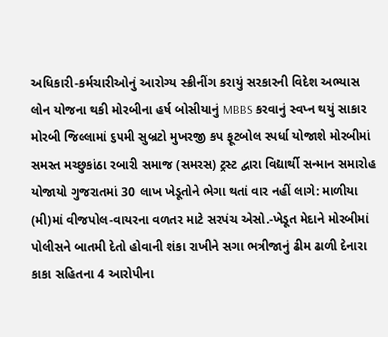અધિકારી-કર્મચારીઓનું આરોગ્ય સ્ક્રીનીંગ કરાયું સરકારની વિદેશ અભ્યાસ લોન યોજના થકી મોરબીના હર્ષ બોસીયાનું MBBS કરવાનું સ્વપ્ન થયું સાકાર મોરબી જિલ્લામાં ૬૫મી સુબ્રટો મુખરજી કપ ફૂટબોલ સ્પર્ધા યોજાશે મોરબીમાં સમસ્ત મચ્છુકાંઠા રબારી સમાજ (સમરસ) ટ્રસ્ટ દ્વારા વિદ્યાર્થી સન્માન સમારોહ યોજાયો ગુજરાતમાં 30 લાખ ખેડૂતોને ભેગા થતાં વાર નહીં લાગે: માળીયા (મી)માં વીજપોલ-વાયરના વળતર માટે સરપંચ એસો.-ખેડૂત મેદાને મોરબીમાં પોલીસને બાતમી દેતો હોવાની શંકા રાખીને સગા ભત્રીજાનું ઢીમ ઢાળી દેનારા કાકા સહિતના 4 આરોપીના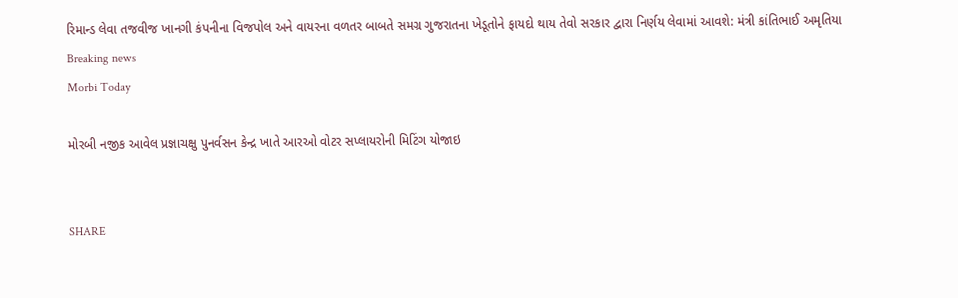રિમાન્ડ લેવા તજવીજ ખાનગી કંપનીના વિજપોલ અને વાયરના વળતર બાબતે સમગ્ર ગુજરાતના ખેડૂતોને ફાયદો થાય તેવો સરકાર દ્વારા નિર્ણય લેવામાં આવશે: મંત્રી કાંતિભાઈ અમૃતિયા
Breaking news
Morbi Today

મોરબી નજીક આવેલ પ્રજ્ઞાચક્ષુ પુનર્વસન કેન્દ્ર ખાતે આરઓ વોટર સપ્લાયરોની મિટિંગ યોજાઇ


SHARE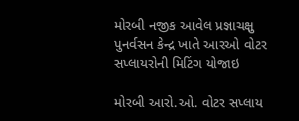મોરબી નજીક આવેલ પ્રજ્ઞાચક્ષુ પુનર્વસન કેન્દ્ર ખાતે આરઓ વોટર સપ્લાયરોની મિટિંગ યોજાઇ

મોરબી આરો.ઓ. વોટર સપ્લાય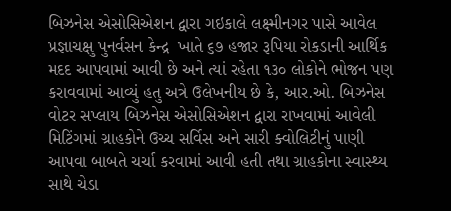બિઝનેસ એસોસિએશન દ્વારા ગઇકાલે લક્ષ્મીનગર પાસે આવેલ પ્રજ્ઞાચક્ષુ પુનર્વસન કેન્દ્ર  ખાતે ૬૭ હજાર રૂપિયા રોકડાની આર્થિક મદદ આપવામાં આવી છે અને ત્યાં રહેતા ૧૩૦ લોકોને ભોજન પણ કરાવવામાં આવ્યું હતુ અત્રે ઉલેખનીય છે કે, આર.ઓ. બિઝનેસ વોટર સપ્લાય બિઝનેસ એસોસિએશન દ્વારા રાખવામાં આવેલી મિટિંગમાં ગ્રાહકોને ઉચ્ચ સર્વિસ અને સારી ક્વોલિટીનું પાણી આપવા બાબતે ચર્ચા કરવામાં આવી હતી તથા ગ્રાહકોના સ્વાસ્થ્ય સાથે ચેડા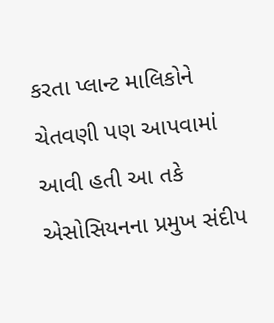કરતા પ્લાન્ટ માલિકોને ચેતવણી પણ આપવામાં આવી હતી આ તકે એસોસિયનના પ્રમુખ સંદીપ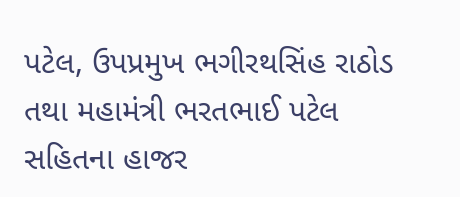પટેલ, ઉપપ્રમુખ ભગીરથસિંહ રાઠોડ તથા મહામંત્રી ભરતભાઈ પટેલ સહિતના હાજર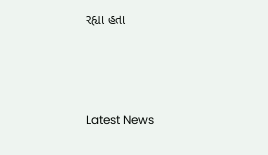રહ્યા હતા






Latest News